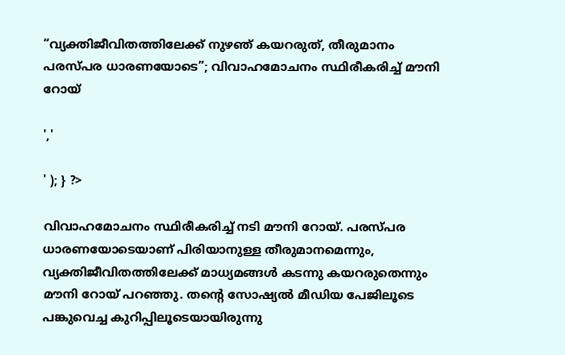“വ്യക്തിജീവിതത്തിലേക്ക് നുഴഞ് കയറരുത്, തീരുമാനം പരസ്പര ധാരണയോടെ”; വിവാഹമോചനം സ്ഥിരീകരിച്ച് മൗനി റോയ്

','

' ); } ?>

വിവാഹമോചനം സ്ഥിരീകരിച്ച് നടി മൗനി റോയ്. പരസ്പര ധാരണയോടെയാണ് പിരിയാനുള്ള തീരുമാനമെന്നും, വ്യക്തിജീവിതത്തിലേക്ക് മാധ്യമങ്ങൾ കടന്നു കയറരുതെന്നും മൗനി റോയ് പറഞ്ഞു. തന്റെ സോഷ്യൽ മീഡിയ പേജിലൂടെ പങ്കുവെച്ച കുറിപ്പിലൂടെയായിരുന്നു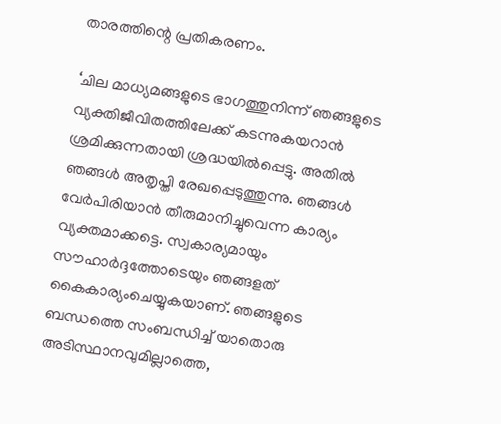താരത്തിന്റെ പ്രതികരണം.

‘ചില മാധ്യമങ്ങളുടെ ഭാഗത്തുനിന്ന് ഞങ്ങളുടെ വ്യക്തിജീവിതത്തിലേക്ക് കടന്നുകയറാൻ ശ്രമിക്കുന്നതായി ശ്രദ്ധയിൽപ്പെട്ടു. അതിൽ ഞങ്ങൾ അതൃപ്തി രേഖപ്പെടുത്തുന്നു. ഞങ്ങൾ വേർപിരിയാൻ തീരുമാനിച്ചുവെന്ന കാര്യം വ്യക്തമാക്കട്ടെ. സ്വകാര്യമായും സൗഹാർദ്ദത്തോടെയും ഞങ്ങളത് കൈകാര്യംചെയ്യുകയാണ്. ഞങ്ങളുടെ ബന്ധത്തെ സംബന്ധിച്ച് യാതൊരു അടിസ്ഥാനവുമില്ലാത്തെ,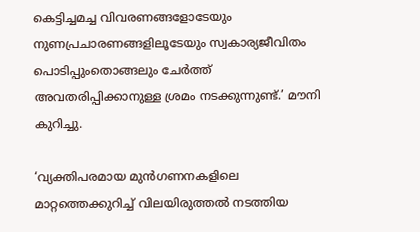കെട്ടിച്ചമച്ച വിവരണങ്ങളോടേയും നുണപ്രചാരണങ്ങളിലൂടേയും സ്വകാര്യജീവിതം പൊടിപ്പുംതൊങ്ങലും ചേർത്ത് അവതരിപ്പിക്കാനുള്ള ശ്രമം നടക്കുന്നുണ്ട്.’ മൗനി കുറിച്ചു.

‘വ്യക്തിപരമായ മുൻഗണനകളിലെ മാറ്റത്തെക്കുറിച്ച് വിലയിരുത്തൽ നടത്തിയ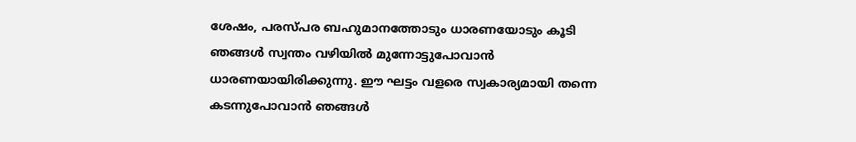ശേഷം, പരസ്‌പര ബഹുമാനത്തോടും ധാരണയോടും കൂടി ഞങ്ങൾ സ്വന്തം വഴിയിൽ മുന്നോട്ടുപോവാൻ ധാരണയായിരിക്കുന്നു. ഈ ഘട്ടം വളരെ സ്വകാര്യമായി തന്നെ കടന്നുപോവാൻ ഞങ്ങൾ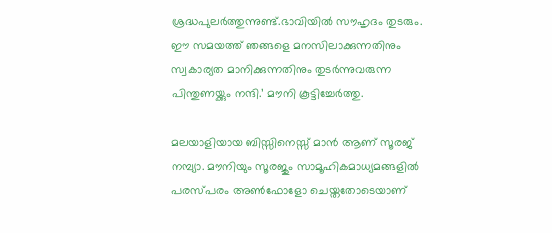ശ്രദ്ധപുലർത്തുന്നുണ്ട്.ഭാവിയിൽ സൗഹൃദം തുടരും. ഈ സമയത്ത് ഞങ്ങളെ മനസിലാക്കുന്നതിനും സ്വകാര്യത മാനിക്കുന്നതിനും തുടർന്നുവരുന്ന പിന്തുണയ്ക്കും നന്ദി.’ മൗനി കൂട്ടിച്ചേർത്തു.

മലയാളിയായ ബിസ്സിനെസ്സ് മാൻ ആണ് സൂരജ് നമ്പ്യാ. മൗനിയും സൂരജും സാമൂഹികമാധ്യമങ്ങളിൽ പരസ്‌പരം അൺഫോളോ ചെയ്തതോടെയാണ്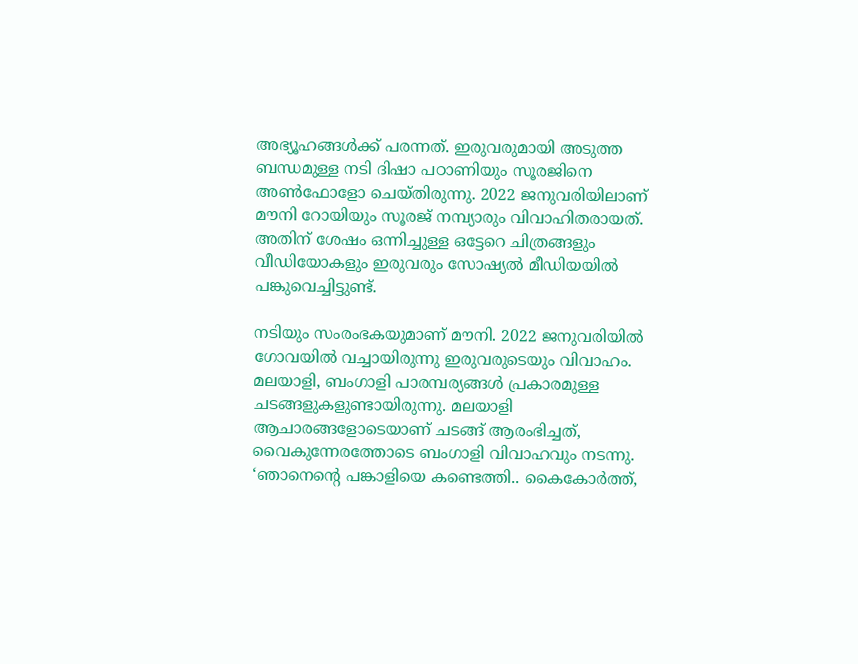അഭ്യൂഹങ്ങൾക്ക് പരന്നത്. ഇരുവരുമായി അടുത്ത ബന്ധമുള്ള നടി ദിഷാ പഠാണിയും സൂരജിനെ അൺഫോളോ ചെയ്തിരുന്നു. 2022 ജനുവരിയിലാണ് മൗനി റോയിയും സൂരജ് നമ്പ്യാരും വിവാഹിതരായത്. അതിന് ശേഷം ഒന്നിച്ചുള്ള ഒട്ടേറെ ചിത്രങ്ങളും വീഡിയോകളും ഇരുവരും സോഷ്യൽ മീഡിയയിൽ പങ്കുവെച്ചിട്ടുണ്ട്.

നടിയും സംരംഭകയുമാണ് മൗനി. 2022 ജനുവരിയിൽ ഗോവയിൽ വച്ചായിരുന്നു ഇരുവരുടെയും വിവാഹം. മലയാളി, ബംഗാളി പാരമ്പര്യങ്ങൾ പ്രകാരമുള്ള ചടങ്ങളുകളുണ്ടായിരുന്നു. മലയാളി ആചാരങ്ങളോടെയാണ് ചടങ്ങ് ആരംഭിച്ചത്, വൈകുന്നേരത്തോടെ ബംഗാളി വിവാഹവും നടന്നു. ‘ഞാനെന്റെ പങ്കാളിയെ കണ്ടെത്തി.. കൈകോർത്ത്,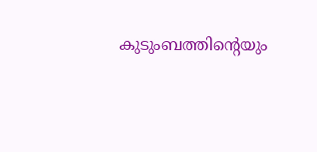കുടുംബത്തിന്റെയും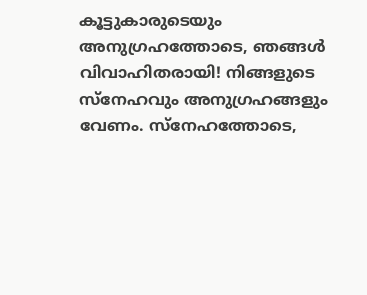കൂട്ടുകാരുടെയും അനുഗ്രഹത്തോടെ, ഞങ്ങൾ വിവാഹിതരായി! നിങ്ങളുടെ സ്നേഹവും അനുഗ്രഹങ്ങളും വേണം. സ്നേഹത്തോടെ,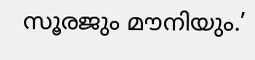സൂരജും മൗനിയും.’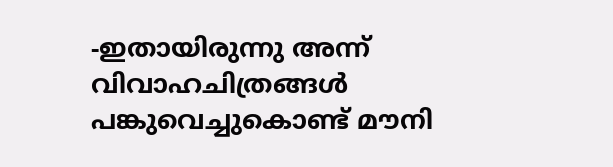-ഇതായിരുന്നു അന്ന് വിവാഹചിത്രങ്ങൾ പങ്കുവെച്ചുകൊണ്ട് മൗനി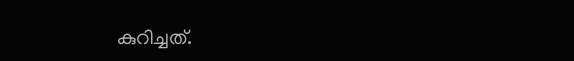കുറിച്ചത്.